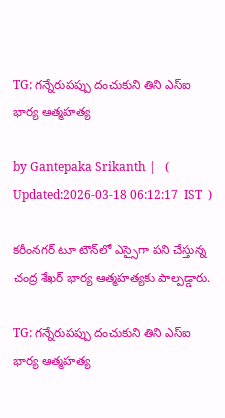TG: గన్నేరుపప్పు దంచుకుని తిని ఎస్ఐ భార్య ఆత్మహత్య

by Gantepaka Srikanth |   (  Updated:2026-03-18 06:12:17  IST  )

కరీంనగర్ టూ టౌన్‌లో ఎస్సైగా పని చేస్తున్న చంద్ర శేఖర్ భార్య ఆత్మహత్యకు పాల్పడ్డారు.

TG: గన్నేరుపప్పు దంచుకుని తిని ఎస్ఐ భార్య ఆత్మహత్య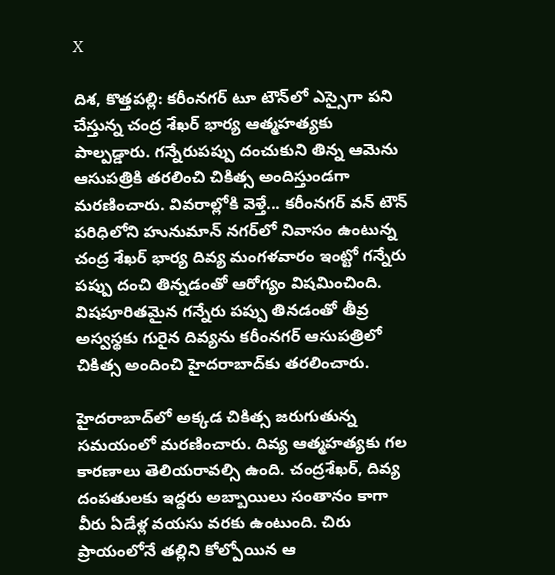X

దిశ, కొత్తపల్లి: కరీంనగర్ టూ టౌన్‌లో ఎస్సైగా పని చేస్తున్న చంద్ర శేఖర్ భార్య ఆత్మహత్యకు పాల్పడ్డారు. గన్నేరుపప్పు దంచుకుని తిన్న ఆమెను ఆసుపత్రికి తరలించి చికిత్స అందిస్తుండగా మరణించారు. వివరాల్లోకి వెళ్తే... కరీంనగర్ వన్ టౌన్ పరిధిలోని హునుమాన్ నగర్‌లో నివాసం ఉంటున్న చంద్ర శేఖర్ భార్య దివ్య మంగళవారం ఇంట్టో గన్నేరు పప్పు దంచి తిన్నడంతో ఆరోగ్యం విషమించింది. విషపూరితమైన గన్నేరు పప్పు తినడంతో తీవ్ర అస్వస్థకు గురైన దివ్యను కరీంనగర్ ఆసుపత్రిలో చికిత్స అందించి హైదరాబాద్‌కు తరలించారు.

హైదరాబాద్‌లో అక్కడ చికిత్స జరుగుతున్న సమయంలో మరణించారు. దివ్య ఆత్మహత్యకు గల కారణాలు తెలియరావల్సి ఉంది. చంద్రశేఖర్, దివ్య దంపతులకు ఇద్దరు అబ్బాయిలు సంతానం కాగా వీరు ఏడేళ్ల వయసు వరకు ఉంటుంది. చిరు ప్రాయంలోనే తల్లిని కోల్పోయిన ఆ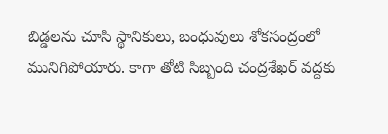బిడ్డలను చూసి స్థానికులు, బంధువులు శోకసంద్రంలో మునిగిపోయారు. కాగా తోటి సిబ్బంది చంద్రశేఖర్ వద్దకు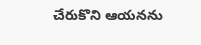చేరుకొని ఆయనను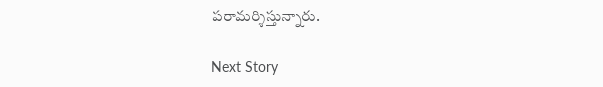పరామర్శిస్తున్నారు.

Next Story